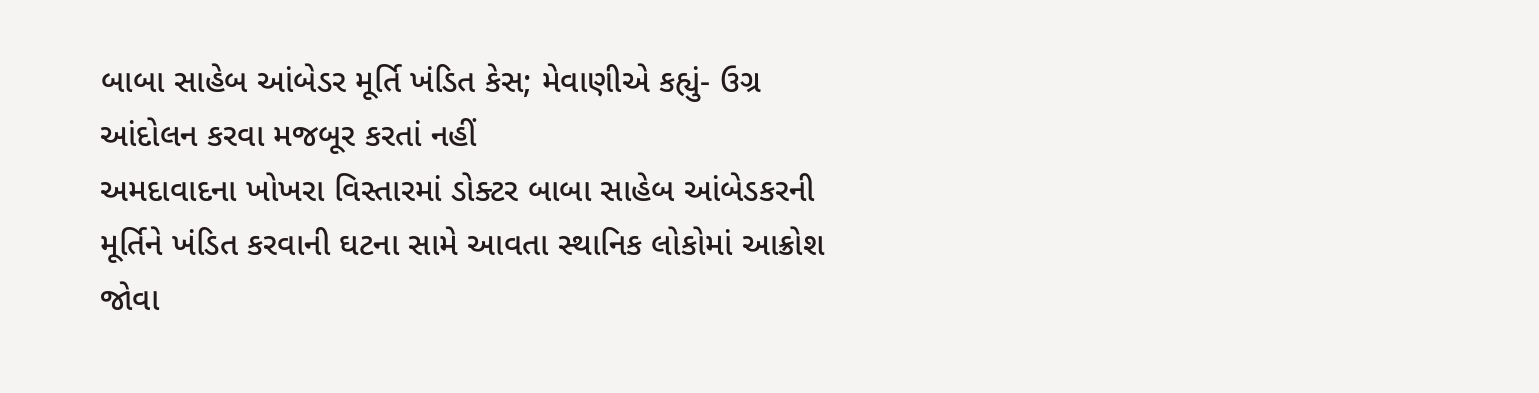બાબા સાહેબ આંબેડર મૂર્તિ ખંડિત કેસ; મેવાણીએ કહ્યું- ઉગ્ર આંદોલન કરવા મજબૂર કરતાં નહીં
અમદાવાદના ખોખરા વિસ્તારમાં ડોક્ટર બાબા સાહેબ આંબેડકરની મૂર્તિને ખંડિત કરવાની ઘટના સામે આવતા સ્થાનિક લોકોમાં આક્રોશ જોવા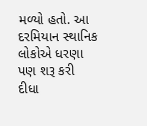મળ્યો હતો. આ દરમિયાન સ્થાનિક લોકોએ ધરણા પણ શરૂ કરી દીધા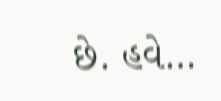છે. હવે…